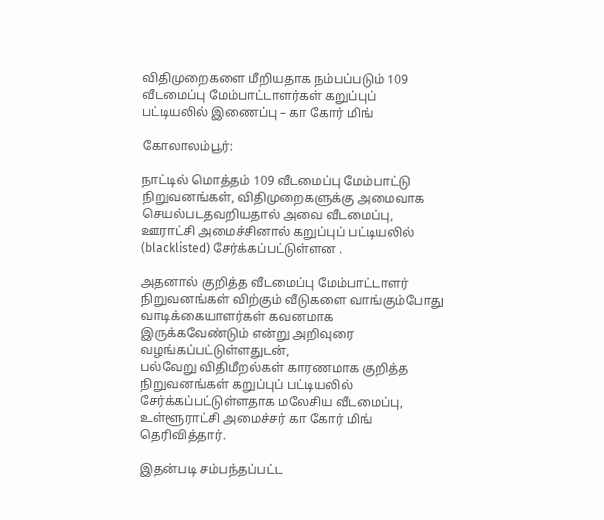விதிமுறைகளை மீறியதாக நம்பப்படும் 109 வீடமைப்பு மேம்பாட்டாளர்கள் கறுப்புப் பட்டியலில் இணைப்பு – கா கோர் மிங்

கோலாலம்பூர்:

நாட்டில் மொத்தம் 109 வீடமைப்பு மேம்பாட்டு நிறுவனங்கள், விதிமுறைகளுக்கு அமைவாக செயல்படதவறியதால் அவை வீடமைப்பு, ஊராட்சி அமைச்சினால் கறுப்புப் பட்டியலில் (blacklisted) சேர்க்கப்பட்டுள்ளன .

அதனால் குறித்த வீடமைப்பு மேம்பாட்டாளர் நிறுவனங்கள் விற்கும் வீடுகளை வாங்கும்போது வாடிக்கையாளர்கள் கவனமாக இருக்கவேண்டும் என்று அறிவுரை வழங்கப்பட்டுள்ளதுடன்,
பல்வேறு விதிமீறல்கள் காரணமாக குறித்த நிறுவனங்கள் கறுப்புப் பட்டியலில் சேர்க்கப்பட்டுள்ளதாக மலேசிய வீடமைப்பு, உள்ளூராட்சி அமைச்சர் கா கோர் மிங் தெரிவித்தார்.

இதன்படி சம்பந்தப்பட்ட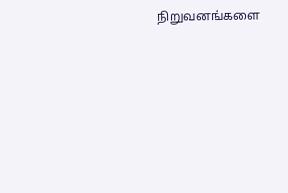நிறுவனங்களை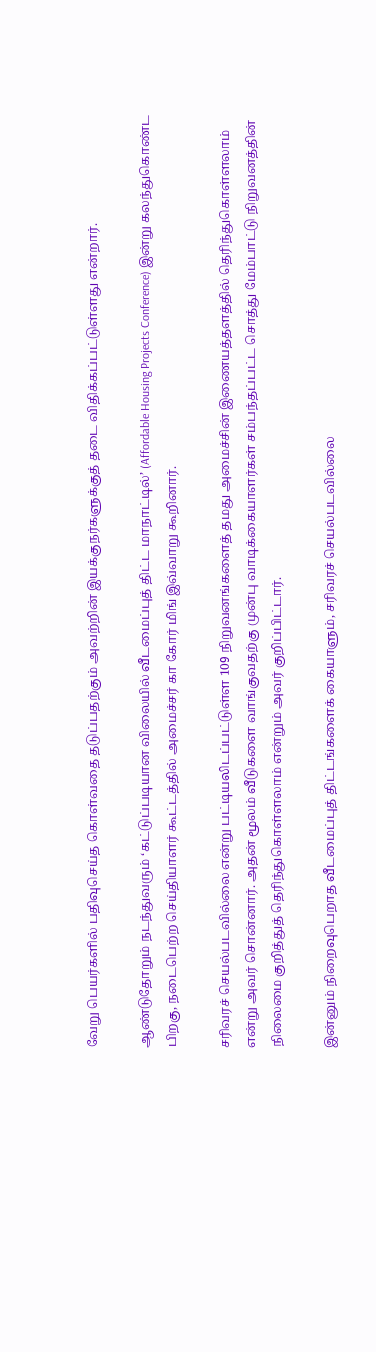வேறு பெயர்களில் பதிவுசெய்த கொள்வதை தடுப்பதற்கும் அவற்றின் இயக்குநர்களுக்குத் தடை விதிக்கப்பட்டுள்ளது என்றார்.

ஆண்டுதோறும் நடந்துவரும் ‘கட்டுப்படியான விலையில் வீடமைப்புத் திட்ட மாநாட்டில்’ (Affordable Housing Projects Conference) இன்று கலந்துகொண்ட பிறகு, நடைபெற்ற செய்தியாளர் கூட்டத்தில் அமைச்சர் கா கோர் மிங் இவ்வாறு கூறினார்.

சரிவரச் செயல்படவில்லை என்று பட்டியலிடப்பட்டுள்ள 109 நிறுவனங்களைத் தமது அமைச்சின் இணையத்தளத்தில் தெரிந்துகொள்ளலாம் என்று அவர் சொன்னார். அதன் மூலம் வீடுகளை வாங்குவதற்கு முன்பு வாடிக்கையாளர்கள் சம்பந்தப்பட்ட சொத்து மேம்பாட்டு நிறுவனத்தின் நிலைமை குறித்துத் தெரிந்துகொள்ளலாம் என்றும் அவர் குறிப்பிட்டார்.

இன்னும் நிறைவுபெறாத வீடமைப்புத் திட்டங்களைக் கையாளும், சரிவரச் செயல்படவில்லை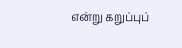என்று கறுப்புப்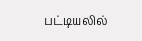பட்டியலில்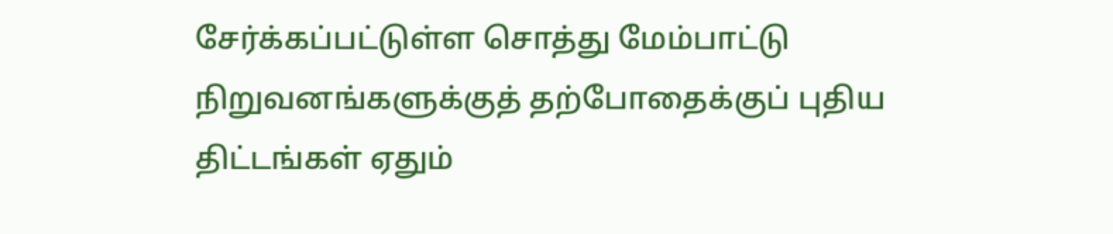சேர்க்கப்பட்டுள்ள சொத்து மேம்பாட்டு நிறுவனங்களுக்குத் தற்போதைக்குப் புதிய திட்டங்கள் ஏதும்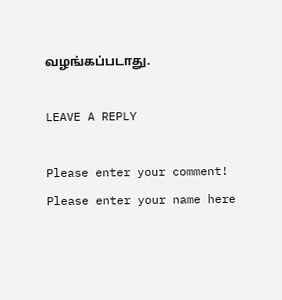வழங்கப்படாது.

LEAVE A REPLY

Please enter your comment!
Please enter your name here